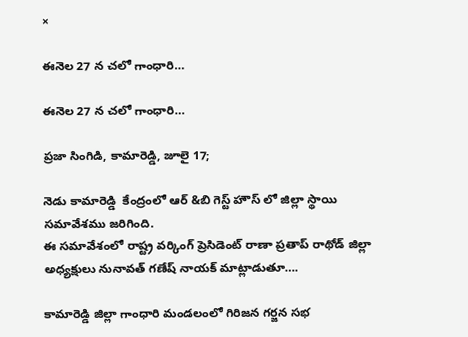×

ఈనెల 27 న చలో గాంధారి…

ఈనెల 27 న చలో గాంధారి…

ప్రజా సింగిడి, కామారెడ్డి, జూలై 17;

నెడు కామారెడ్డి  కేంద్రంలో ఆర్ &బి గెస్ట్ హౌస్ లో జిల్లా స్థాయి సమావేశము జరిగింది.
ఈ సమావేశంలో రాష్ట్ర వర్కింగ్ ప్రెసిడెంట్ రాణా ప్రతాప్ రాథోడ్ జిల్లా అధ్యక్షులు నునావత్ గణేష్ నాయక్ మాట్లాడుతూ….

కామారెడ్డి జిల్లా గాంధారి మండలంలో గిరిజన గర్జన సభ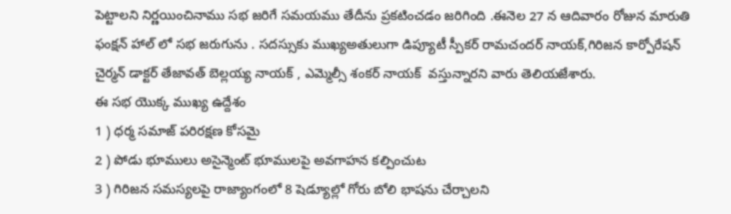పెట్టాలని నిర్ణయించినాము సభ జరిగే సమయము తేదీను ప్రకటించడం జరిగింది .ఈనెల 27 న ఆదివారం రోజున మారుతి ఫంక్షన్ హాల్ లో సభ జరుగును . సదస్సుకు ముఖ్యఅతులుగా డిప్యూటీ స్పీకర్ రామచందర్ నాయక్,గిరిజన కార్పోరేషన్ చైర్మన్ డాక్టర్ తేజావత్ బెల్లయ్య నాయక్ , ఎమ్మెల్సీ శంకర్ నాయక్  వస్తున్నారని వారు తెలియజేశారు.
ఈ సభ యొక్క ముఖ్య ఉద్దేశం
1 ) ధర్మ సమాజ్ పరిరక్షణ కోసమై
2 ) పోడు భూములు అసైన్మెంట్ భూములపై అవగాహన కల్పించుట
3 ) గిరిజన సమస్యలపై రాజ్యాంగంలో 8 షెడ్యూల్లో గోరు బోలి భాషను చేర్చాలని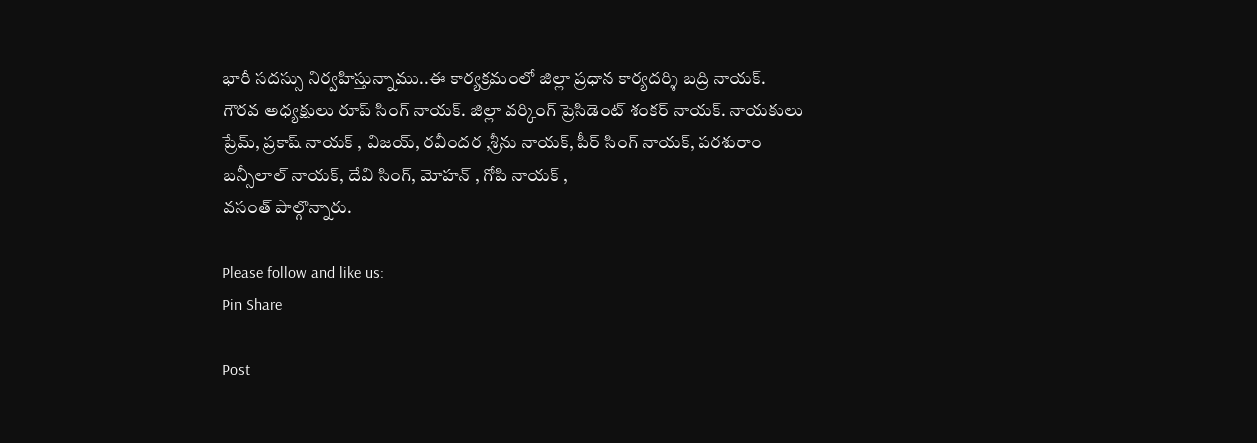భారీ సదస్సు నిర్వహిస్తున్నాము..ఈ కార్యక్రమంలో జిల్లా ప్రధాన కార్యదర్శి బద్రి నాయక్.
గౌరవ అధ్యక్షులు రూప్ సింగ్ నాయక్. జిల్లా వర్కింగ్ ప్రెసిడెంట్ శంకర్ నాయక్. నాయకులు ప్రేమ్, ప్రకాష్ నాయక్ , విజయ్, రవీందర ,శ్రీను నాయక్, పీర్ సింగ్ నాయక్, పరశురాం బన్సీలాల్ నాయక్, దేవి సింగ్, మోహన్ , గోపి నాయక్ ,
వసంత్ పాల్గొన్నారు.

Please follow and like us:
Pin Share

Post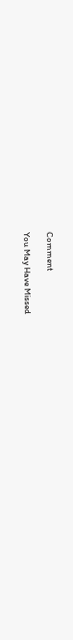Comment

You May Have Missed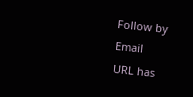Follow by Email
URL has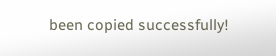been copied successfully!